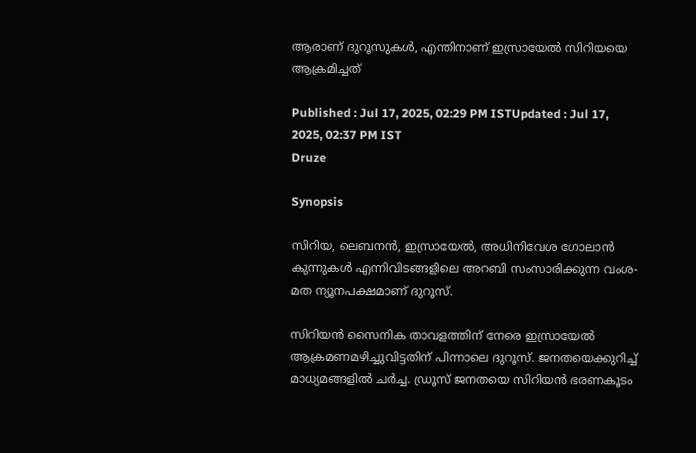ആരാണ് ദുറൂസുകൾ, എന്തിനാണ് ഇസ്രായേൽ സിറിയയെ ആക്രമിച്ചത്

Published : Jul 17, 2025, 02:29 PM ISTUpdated : Jul 17, 2025, 02:37 PM IST
Druze

Synopsis

സിറിയ, ലെബനൻ, ഇസ്രായേൽ, അധിനിവേശ ഗോലാൻ കുന്നുകൾ എന്നിവിടങ്ങളിലെ അറബി സംസാരിക്കുന്ന വംശ-മത ന്യൂനപക്ഷമാണ് ദുറൂസ്.

സിറിയൻ സൈനിക താവളത്തിന് നേരെ ഇസ്രായേൽ ആക്രമണമഴിച്ചുവിട്ടതിന് പിന്നാലെ ദുറൂസ്. ജനതയെക്കുറിച്ച് മാധ്യമങ്ങളിൽ ചർച്ച. ഡ്രൂസ് ജനതയെ സിറിയൻ ഭരണകൂടം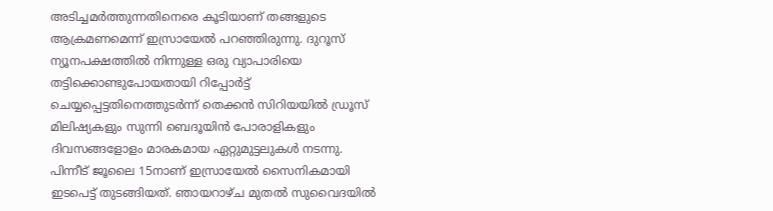അടിച്ചമർത്തുന്നതിനെരെ കൂടിയാണ് തങ്ങളുടെ ആക്രമണമെന്ന് ഇസ്രായേൽ പറഞ്ഞിരുന്നു. ദുറൂസ് ന്യൂനപക്ഷത്തിൽ നിന്നുള്ള ഒരു വ്യാപാരിയെ തട്ടിക്കൊണ്ടുപോയതായി റിപ്പോർട്ട് ചെയ്യപ്പെട്ടതിനെത്തുടർന്ന് തെക്കൻ സിറിയയിൽ ഡ്രൂസ് മിലിഷ്യകളും സുന്നി ബെദൂയിൻ പോരാളികളും ദിവസങ്ങളോളം മാരകമായ ഏറ്റുമുട്ടലുകൾ നടന്നു. പിന്നീട് ജൂലൈ 15നാണ് ഇസ്രായേൽ സൈനികമായി ഇടപെട്ട് തുടങ്ങിയത്. ഞായറാഴ്ച മുതൽ സുവൈദയിൽ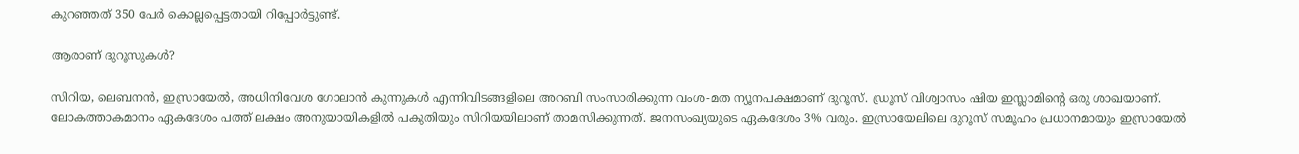കുറഞ്ഞത് 350 പേർ കൊല്ലപ്പെട്ടതായി റിപ്പോർട്ടുണ്ട്.

ആരാണ് ദുറൂസുകൾ?

സിറിയ, ലെബനൻ, ഇസ്രായേൽ, അധിനിവേശ ഗോലാൻ കുന്നുകൾ എന്നിവിടങ്ങളിലെ അറബി സംസാരിക്കുന്ന വംശ-മത ന്യൂനപക്ഷമാണ് ദുറൂസ്. ഡ്രൂസ് വിശ്വാസം ഷിയ ഇസ്ലാമിന്റെ ഒരു ശാഖയാണ്. ലോകത്താകമാനം ഏകദേശം പത്ത് ലക്ഷം അനുയായികളിൽ പകുതിയും സിറിയയിലാണ് താമസിക്കുന്നത്. ജനസംഖ്യയുടെ ഏകദേശം 3% വരും. ഇസ്രായേലിലെ ദുറൂസ് സമൂഹം പ്രധാനമായും ഇസ്രായേൽ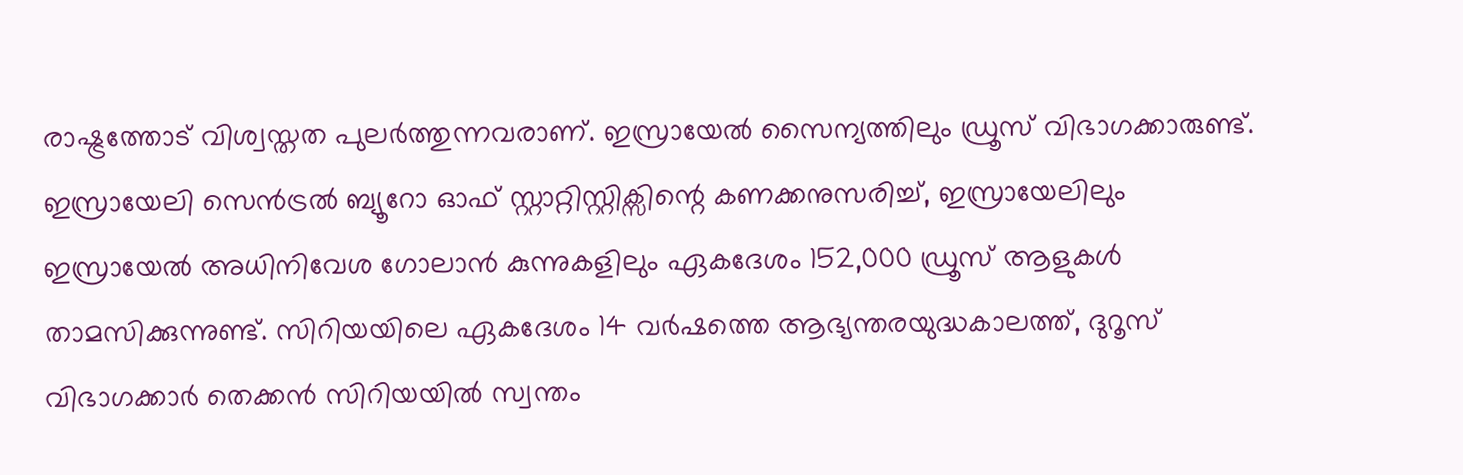രാഷ്ട്രത്തോട് വിശ്വസ്തത പുലർത്തുന്നവരാണ്. ഇസ്രായേൽ സൈന്യത്തിലും ഡ്രൂസ് വിഭാഗക്കാരുണ്ട്. ഇസ്രായേലി സെൻട്രൽ ബ്യൂറോ ഓഫ് സ്റ്റാറ്റിസ്റ്റിക്സിന്റെ കണക്കനുസരിച്ച്, ഇസ്രായേലിലും ഇസ്രായേൽ അധിനിവേശ ഗോലാൻ കുന്നുകളിലും ഏകദേശം 152,000 ഡ്രൂസ് ആളുകൾ താമസിക്കുന്നുണ്ട്. സിറിയയിലെ ഏകദേശം 14 വർഷത്തെ ആഭ്യന്തരയുദ്ധകാലത്ത്, ദുറൂസ് വിഭാഗക്കാർ തെക്കൻ സിറിയയിൽ സ്വന്തം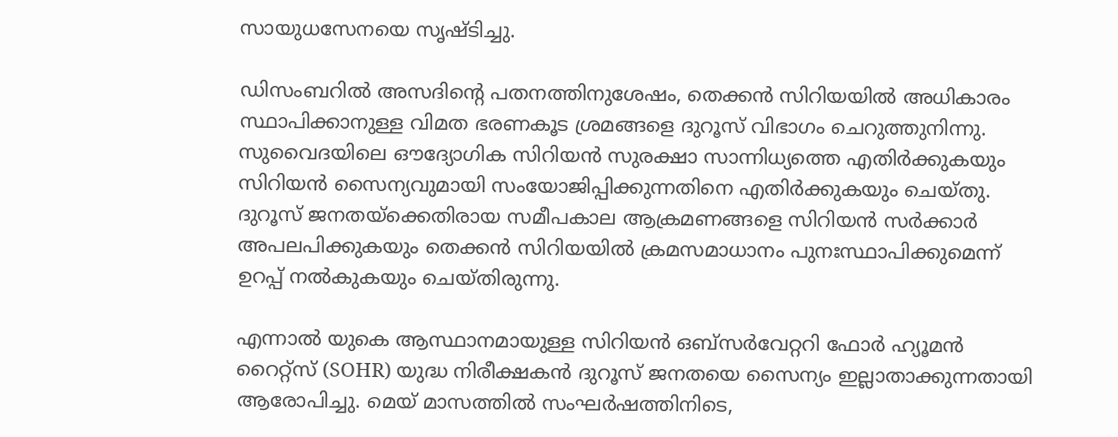സായുധസേനയെ സൃഷ്ടിച്ചു.

ഡിസംബറിൽ അസദിന്റെ പതനത്തിനുശേഷം, തെക്കൻ സിറിയയിൽ അധികാരം സ്ഥാപിക്കാനുള്ള വിമത ഭരണകൂട ശ്രമങ്ങളെ ദുറൂസ് വിഭാഗം ചെറുത്തുനിന്നു. സുവൈദയിലെ ഔദ്യോഗിക സിറിയൻ സുരക്ഷാ സാന്നിധ്യത്തെ എതിർക്കുകയും സിറിയൻ സൈന്യവുമായി സംയോജിപ്പിക്കുന്നതിനെ എതിർക്കുകയും ചെയ്തു. ദുറൂസ് ജനതയ്‌ക്കെതിരായ സമീപകാല ആക്രമണങ്ങളെ സിറിയൻ സർക്കാർ അപലപിക്കുകയും തെക്കൻ സിറിയയിൽ ക്രമസമാധാനം പുനഃസ്ഥാപിക്കുമെന്ന് ഉറപ്പ് നൽകുകയും ചെയ്തിരുന്നു.

എന്നാൽ യുകെ ആസ്ഥാനമായുള്ള സിറിയൻ ഒബ്സർവേറ്ററി ഫോർ ഹ്യൂമൻ റൈറ്റ്‌സ് (SOHR) യുദ്ധ നിരീക്ഷകൻ ദുറൂസ് ജനതയെ സൈന്യം ഇല്ലാതാക്കുന്നതായി ആരോപിച്ചു. മെയ് മാസത്തിൽ സംഘർഷത്തിനിടെ,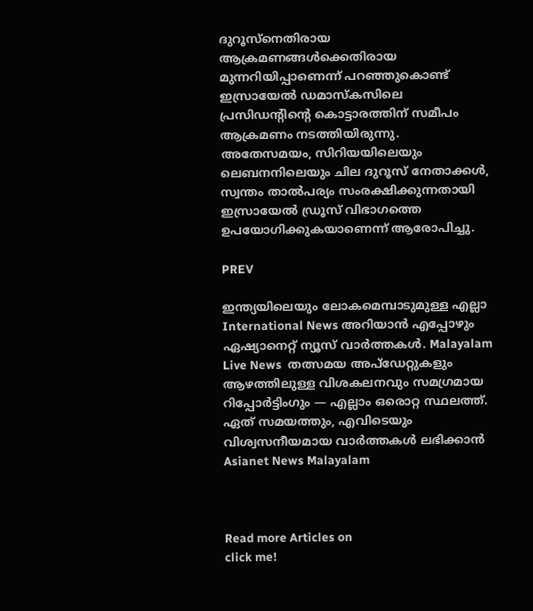ദുറൂസ്നെതിരായ ആക്രമണങ്ങൾക്കെതിരായ മുന്നറിയിപ്പാണെന്ന് പറഞ്ഞുകൊണ്ട് ഇസ്രായേൽ ഡമാസ്കസിലെ പ്രസിഡന്റിന്റെ കൊട്ടാരത്തിന് സമീപം ആക്രമണം നടത്തിയിരുന്നു. അതേസമയം, സിറിയയിലെയും ലെബനനിലെയും ചില ദുറൂസ് നേതാക്കൾ, സ്വന്തം താല്‍പര്യം സംരക്ഷിക്കുന്നതായി ഇസ്രായേല്‍ ഡ്രൂസ് വിഭാഗത്തെ ഉപയോഗിക്കുകയാണെന്ന് ആരോപിച്ചു.

PREV

ഇന്ത്യയിലെയും ലോകമെമ്പാടുമുള്ള എല്ലാ International News അറിയാൻ എപ്പോഴും ഏഷ്യാനെറ്റ് ന്യൂസ് വാർത്തകൾ. Malayalam Live News  തത്സമയ അപ്‌ഡേറ്റുകളും ആഴത്തിലുള്ള വിശകലനവും സമഗ്രമായ റിപ്പോർട്ടിംഗും — എല്ലാം ഒരൊറ്റ സ്ഥലത്ത്. ഏത് സമയത്തും, എവിടെയും വിശ്വസനീയമായ വാർത്തകൾ ലഭിക്കാൻ Asianet News Malayalam



Read more Articles on
click me!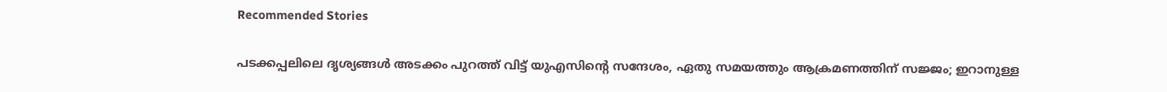Recommended Stories

പടക്കപ്പലിലെ ദൃശ്യങ്ങൾ അടക്കം പുറത്ത് വിട്ട് യുഎസിന്‍റെ സന്ദേശം, ഏതു സമയത്തും ആക്രമണത്തിന് സജ്ജം; ഇറാനുള്ള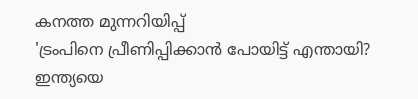കനത്ത മുന്നറിയിപ്പ്
'ട്രംപിനെ പ്രീണിപ്പിക്കാൻ പോയിട്ട് എന്തായി? ഇന്ത്യയെ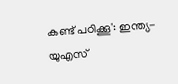കണ്ട് പഠിക്കൂ': ഇന്ത്യ-യുഎസ്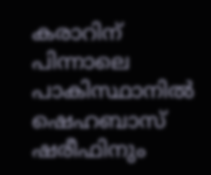കരാറിന് പിന്നാലെ പാകിസ്ഥാനിൽ ഷെഹബാസ് ഷരീഫിനും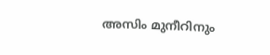അസിം മുനീറിനും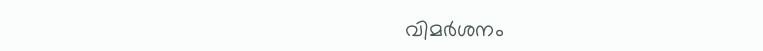വിമർശനം